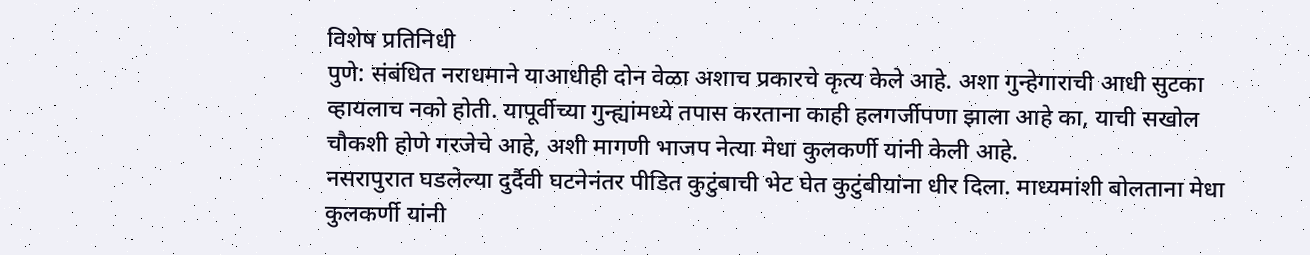विशेष प्रतिनिधी
पुणे: संबंधित नराधमाने याआधीही दोन वेळा अशाच प्रकारचे कृत्य केले आहे. अशा गुन्हेगाराची आधी सुटका व्हायलाच नको होती. यापूर्वीच्या गुन्ह्यांमध्ये तपास करताना काही हलगर्जीपणा झाला आहे का, याची सखोल चौकशी होणे गरजेचे आहे, अशी मागणी भाजप नेत्या मेधा कुलकर्णी यांनी केली आहे.
नसरापुरात घडलेल्या दुर्दैवी घटनेनंतर पीडित कुटुंबाची भेट घेत कुटुंबीयांना धीर दिला. माध्यमांशी बोलताना मेधा कुलकर्णी यांनी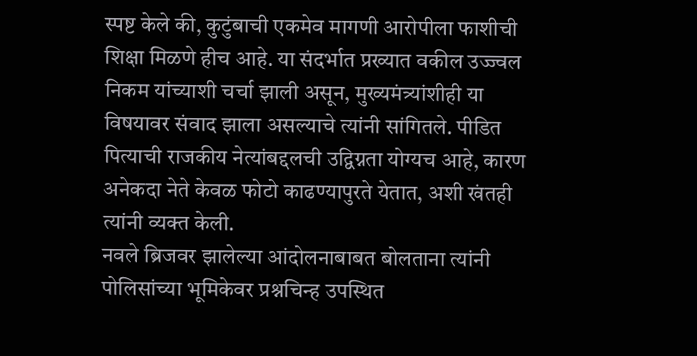स्पष्ट केले की, कुटुंबाची एकमेव मागणी आरोपीला फाशीची शिक्षा मिळणे हीच आहे. या संदर्भात प्रख्यात वकील उज्ज्वल निकम यांच्याशी चर्चा झाली असून, मुख्यमंत्र्यांशीही या विषयावर संवाद झाला असल्याचे त्यांनी सांगितले. पीडित पित्याची राजकीय नेत्यांबद्दलची उद्विग्नता योग्यच आहे, कारण अनेकदा नेते केवळ फोटो काढण्यापुरते येतात, अशी खंतही त्यांनी व्यक्त केली.
नवले ब्रिजवर झालेल्या आंदोलनाबाबत बोलताना त्यांनी पोलिसांच्या भूमिकेवर प्रश्नचिन्ह उपस्थित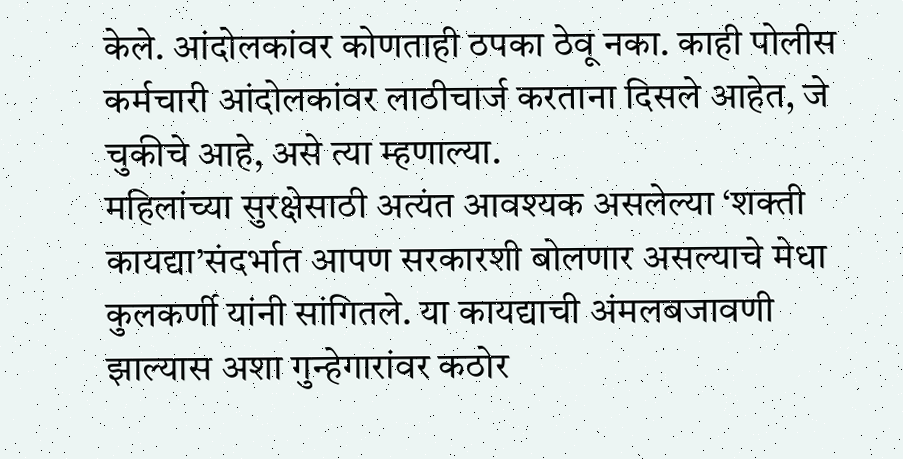केले. आंदोलकांवर कोणताही ठपका ठेवू नका. काही पोलीस कर्मचारी आंदोलकांवर लाठीचार्ज करताना दिसले आहेत, जे चुकीचे आहे, असे त्या म्हणाल्या.
महिलांच्या सुरक्षेसाठी अत्यंत आवश्यक असलेल्या ‘शक्ती कायद्या’संदर्भात आपण सरकारशी बोलणार असल्याचे मेधा कुलकर्णी यांनी सांगितले. या कायद्याची अंमलबजावणी झाल्यास अशा गुन्हेगारांवर कठोर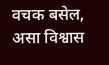वचक बसेल, असा विश्वास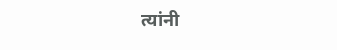त्यांनी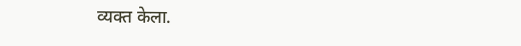व्यक्त केला.